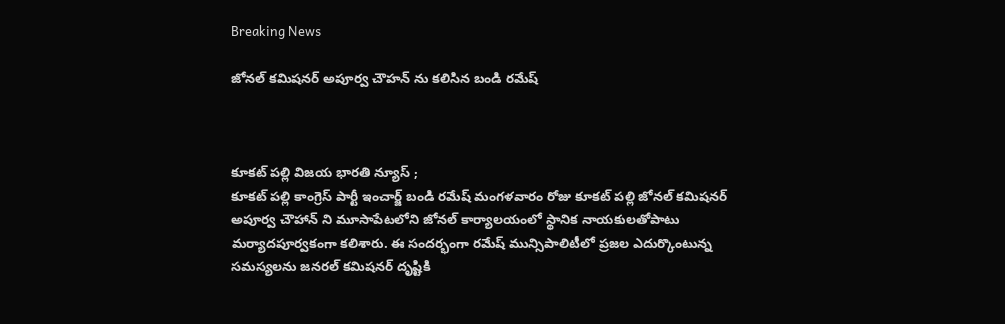Breaking News

జోనల్ కమిషనర్ అపూర్వ చౌహన్ ను కలిసిన బండి రమేష్



కూకట్ పల్లి విజయ భారతి న్యూస్ ;
కూకట్ పల్లి కాంగ్రెస్ పార్టీ ఇంచార్జ్ బండి రమేష్ మంగళవారం రోజు కూకట్ పల్లి జోనల్ కమిషనర్ అపూర్వ చౌహాన్ ని మూసాపేటలోని జోనల్ కార్యాలయంలో స్థానిక నాయకులతోపాటు మర్యాదపూర్వకంగా కలిశారు. ఈ సందర్భంగా రమేష్ మున్సిపాలిటీలో ప్రజల ఎదుర్కొంటున్న సమస్యలను జనరల్ కమిషనర్ దృష్టికి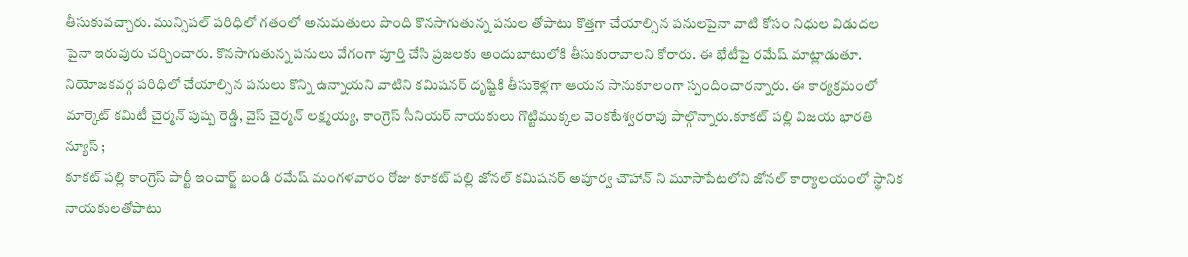తీసుకువచ్చారు. మున్సిపల్ పరిధిలో గతంలో అనుమతులు పొంది కొనసాగుతున్న పనుల తోపాటు కొత్తగా చేయాల్సిన పనులపైనా వాటి కోసం నిధుల విడుదల పైనా ఇరువురు చర్చించారు. కొనసాగుతున్న పనులు వేగంగా పూర్తి చేసి ప్రజలకు అందుబాటులోకి తీసుకురావాలని కోరారు. ఈ భేటీపై రమేష్ మాట్లాడుతూ. నియోజకవర్గ పరిధిలో చేయాల్సిన పనులు కొన్ని ఉన్నాయని వాటిని కమిషనర్ దృష్టికి తీసుకెళ్లగా ఆయన సానుకూలంగా స్పందించారన్నారు. ఈ కార్యక్రమంలో మార్కెట్ కమిటీ చైర్మన్ పుష్ప రెడ్డి, వైస్ చైర్మన్ లక్ష్మయ్య, కాంగ్రెస్ సీనియర్ నాయకులు గొట్టిముక్కల వెంకటేశ్వరరావు పాల్గొన్నారు.కూకట్ పల్లి విజయ భారతి న్యూస్ ;
కూకట్ పల్లి కాంగ్రెస్ పార్టీ ఇంచార్జ్ బండి రమేష్ మంగళవారం రోజు కూకట్ పల్లి జోనల్ కమిషనర్ అపూర్వ చౌహాన్ ని మూసాపేటలోని జోనల్ కార్యాలయంలో స్థానిక నాయకులతోపాటు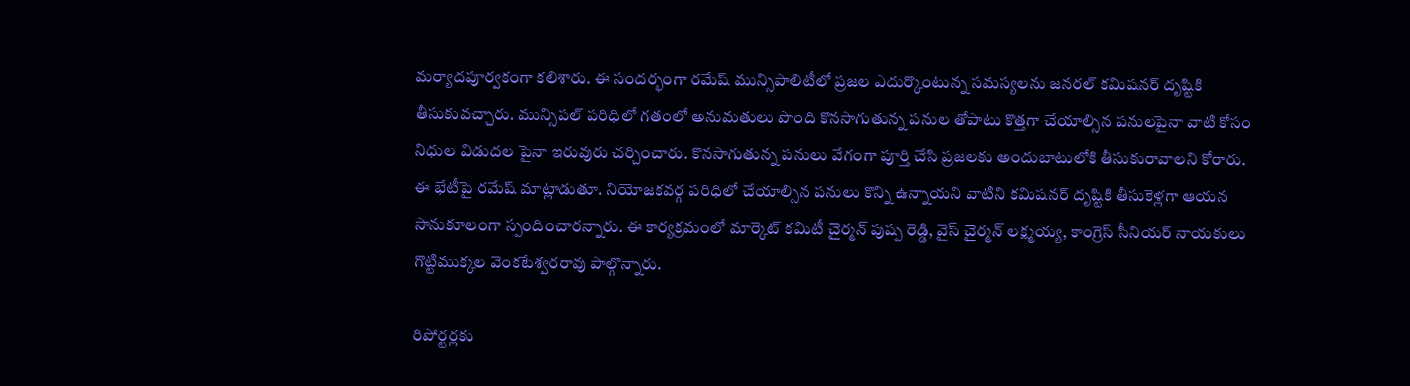మర్యాదపూర్వకంగా కలిశారు. ఈ సందర్భంగా రమేష్ మున్సిపాలిటీలో ప్రజల ఎదుర్కొంటున్న సమస్యలను జనరల్ కమిషనర్ దృష్టికి తీసుకువచ్చారు. మున్సిపల్ పరిధిలో గతంలో అనుమతులు పొంది కొనసాగుతున్న పనుల తోపాటు కొత్తగా చేయాల్సిన పనులపైనా వాటి కోసం నిధుల విడుదల పైనా ఇరువురు చర్చించారు. కొనసాగుతున్న పనులు వేగంగా పూర్తి చేసి ప్రజలకు అందుబాటులోకి తీసుకురావాలని కోరారు. ఈ భేటీపై రమేష్ మాట్లాడుతూ. నియోజకవర్గ పరిధిలో చేయాల్సిన పనులు కొన్ని ఉన్నాయని వాటిని కమిషనర్ దృష్టికి తీసుకెళ్లగా ఆయన సానుకూలంగా స్పందించారన్నారు. ఈ కార్యక్రమంలో మార్కెట్ కమిటీ చైర్మన్ పుష్ప రెడ్డి, వైస్ చైర్మన్ లక్ష్మయ్య, కాంగ్రెస్ సీనియర్ నాయకులు గొట్టిముక్కల వెంకటేశ్వరరావు పాల్గొన్నారు.

రిపోర్టర్లకు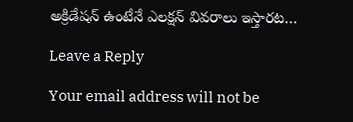అక్రిడేషన్ ఉంటేనే ఎలక్షన్ వివరాలు ఇస్తారట…

Leave a Reply

Your email address will not be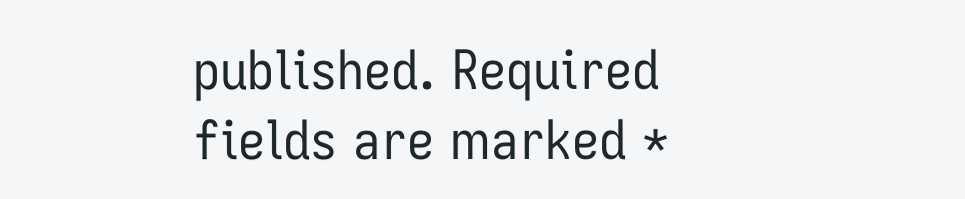published. Required fields are marked *